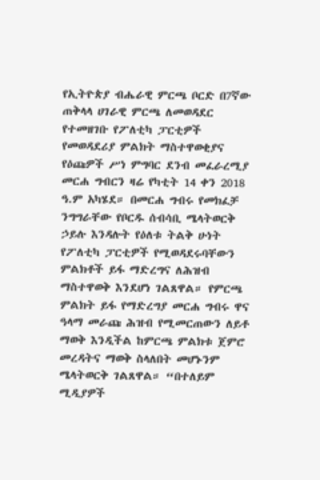የኢትዮጵያ ብሔራዊ ምርጫ ቦርድ በ7ኛው ጠቅላላ ሀገራዊ ምርጫ ለመወዳደር የተመዘገቡ የፖለቲካ ፓርቲዎች የመወዳደሪያ ምልክት ማስተዋወቂያና የዕጩዎች ሥነ ምግባር ደንብ መፈራረሚያ መርሐ ግብርን ዛሬ የካቲት 14 ቀን 2018 ዓ.ም አካሄደ። በመርሐ ግብሩ የመክፈቻ ንግግራቸው የቦርዱ ሰብሳቢ ሜላትወርቅ ኃይሉ እንዳሉት የዕለቱ ትልቅ ሁነት የፖለቲካ ፓርቲዎች የሚወዳደሩባቸውን ምልክቶች ይፋ ማድረግና ለሕዝብ ማስተዋወቅ እንደሆነ ገልጸዋል። የምርጫ ምልክት ይፋ የማድረግያ መርሐ ግብሩ ዋና ዓላማ መራጩ ሕዝብ የሚመርጠውን ለይቶ ማወቅ እንዲችል ከምርጫ ምልክቱ ጀምሮ መረዳትና ማወቅ ስላለበት መሆኑንም ሜላትወርቅ ገልጸዋል። “በተለይም ሚዲያዎች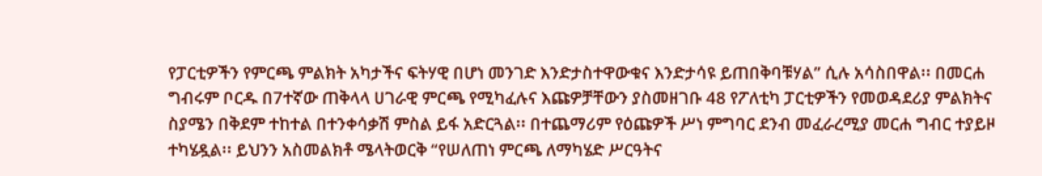የፓርቲዎችን የምርጫ ምልክት አካታችና ፍትሃዊ በሆነ መንገድ እንድታስተዋውቁና እንድታሳዩ ይጠበቅባቹሃል” ሲሉ አሳስበዋል፡፡ በመርሐ ግብሩም ቦርዱ በ7ተኛው ጠቅላላ ሀገራዊ ምርጫ የሚካፈሉና እጩዎቻቸውን ያስመዘገቡ 48 የፖለቲካ ፓርቲዎችን የመወዳደሪያ ምልክትና ስያሜን በቅደም ተከተል በተንቀሳቃሽ ምስል ይፋ አድርጓል፡፡ በተጨማሪም የዕጩዎች ሥነ ምግባር ደንብ መፈራረሚያ መርሐ ግብር ተያይዞ ተካሄዷል፡፡ ይህንን አስመልክቶ ሜላትወርቅ “የሠለጠነ ምርጫ ለማካሄድ ሥርዓትና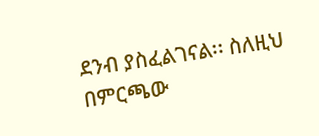ደንብ ያስፈልገናል፡፡ ስለዚህ በምርጫው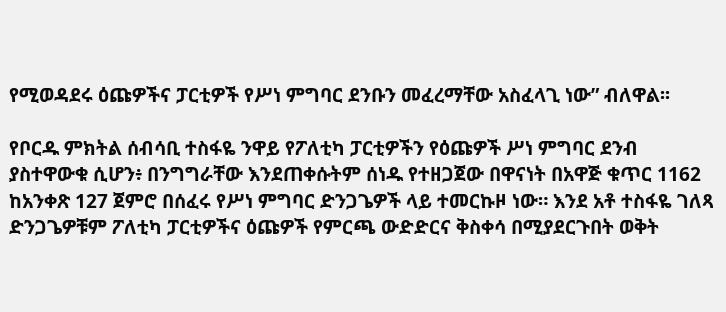የሚወዳደሩ ዕጩዎችና ፓርቲዎች የሥነ ምግባር ደንቡን መፈረማቸው አስፈላጊ ነው” ብለዋል፡፡

የቦርዱ ምክትል ሰብሳቢ ተስፋዬ ንዋይ የፖለቲካ ፓርቲዎችን የዕጩዎች ሥነ ምግባር ደንብ ያስተዋውቁ ሲሆን፥ በንግግራቸው እንደጠቀሱትም ሰነዱ የተዘጋጀው በዋናነት በአዋጅ ቁጥር 1162 ከአንቀጽ 127 ጀምሮ በሰፈሩ የሥነ ምግባር ድንጋጌዎች ላይ ተመርኩዞ ነው። እንደ አቶ ተስፋዬ ገለጻ ድንጋጌዎቹም ፖለቲካ ፓርቲዎችና ዕጩዎች የምርጫ ውድድርና ቅስቀሳ በሚያደርጉበት ወቅት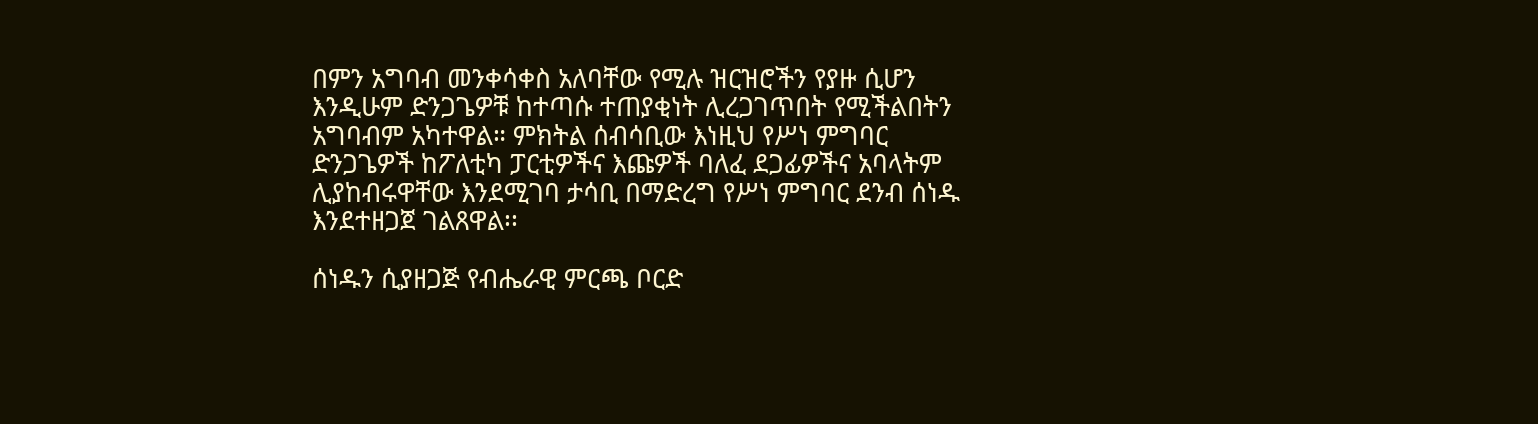በምን አግባብ መንቀሳቀስ አለባቸው የሚሉ ዝርዝሮችን የያዙ ሲሆን እንዲሁም ድንጋጌዎቹ ከተጣሱ ተጠያቂነት ሊረጋገጥበት የሚችልበትን አግባብም አካተዋል። ምክትል ሰብሳቢው እነዚህ የሥነ ምግባር ድንጋጌዎች ከፖለቲካ ፓርቲዎችና እጩዎች ባለፈ ደጋፊዎችና አባላትም ሊያከብሩዋቸው እንደሚገባ ታሳቢ በማድረግ የሥነ ምግባር ደንብ ሰነዱ እንደተዘጋጀ ገልጸዋል፡፡

ሰነዱን ሲያዘጋጅ የብሔራዊ ምርጫ ቦርድ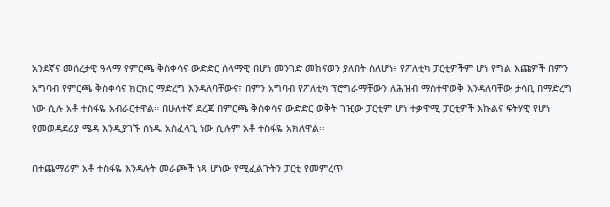አንደኛና መሰረታዊ ዓላማ የምርጫ ቅስቀሳና ውድድር ሰላማዊ በሆነ መንገድ መከናወን ያለበት ስለሆነ፥ የፖለቲካ ፓርቲዎችም ሆነ የግል እጩዎች በምን አግባብ የምርጫ ቅስቀሳና ክርክር ማድረግ እንዳለባቸውና፣ በምን አግባብ የፖለቲካ ፕሮግራማቸውን ለሕዝብ ማስተዋወቅ እንዳለባቸው ታሳቢ በማድረግ ነው ሲሉ አቶ ተስፋዬ አብራርተዋል። በሁለተኛ ደረጃ በምርጫ ቅስቀሳና ውድድር ወቅት ገዢው ፓርቲም ሆነ ተቃዋሚ ፓርቲዎች እኩልና ፍትሃዊ የሆነ የመወዳደሪያ ሜዳ እንዲያገኙ ሰነዱ አስፈላጊ ነው ሲሉም አቶ ተስፋዬ አክለዋል፡፡

በተጨማሪም አቶ ተስፋዬ እንዳሉት መራጮች ነጻ ሆነው የሚፈልጉትን ፓርቲ የመምረጥ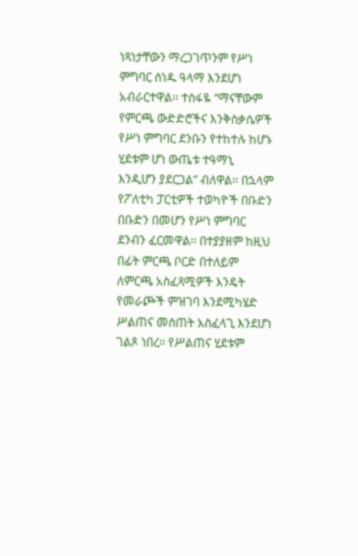ነጻነታቸውን ማረጋገጥንም የሥነ ምግባር ሰነዱ ዓላማ እንደሆነ አብራርተዋል፡፡ ተስፋዬ “ማናቸውም የምርጫ ውድድሮችና እንቅስቃሴዎች የሥነ ምግባር ደንቡን የተከተሉ ከሆኑ ሂደቱም ሆነ ውጤቱ ተዓማኒ እንዲሆን ያደርጋል” ብለዋል፡፡ በኋላም የፖለቲካ ፓርቲዎች ተወካዮች በቡድን በቡድን በመሆን የሥነ ምግባር ደንብን ፈርመዋል፡፡ በተያያዘም ከዚህ በፊት ምርጫ ቦርድ በተለይም ለምርጫ አስፈጻሚዎች እንዴት የመራጮች ምዝገባ እንደሚካሄድ ሥልጠና መስጠት አስፈላጊ እንደሆነ ገልጾ ነበረ፡፡ የሥልጠና ሂደቱም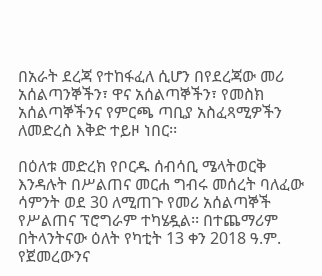በአራት ደረጃ የተከፋፈለ ሲሆን በየደረጃው መሪ አሰልጣንኞችን፣ ዋና አሰልጣኞችን፣ የመስክ አሰልጣኞችንና የምርጫ ጣቢያ አስፈጻሚዎችን ለመድረስ እቅድ ተይዞ ነበር፡፡

በዕለቱ መድረክ የቦርዱ ሰብሳቢ ሜላትወርቅ እንዳሉት በሥልጠና መርሐ ግብሩ መሰረት ባለፈው ሳምንት ወደ 30 ለሚጠጉ የመሪ አሰልጣኞች የሥልጠና ፕሮግራም ተካሄዷል፡፡ በተጨማሪም በትላንትናው ዕለት የካቲት 13 ቀን 2018 ዓ.ም. የጀመረውንና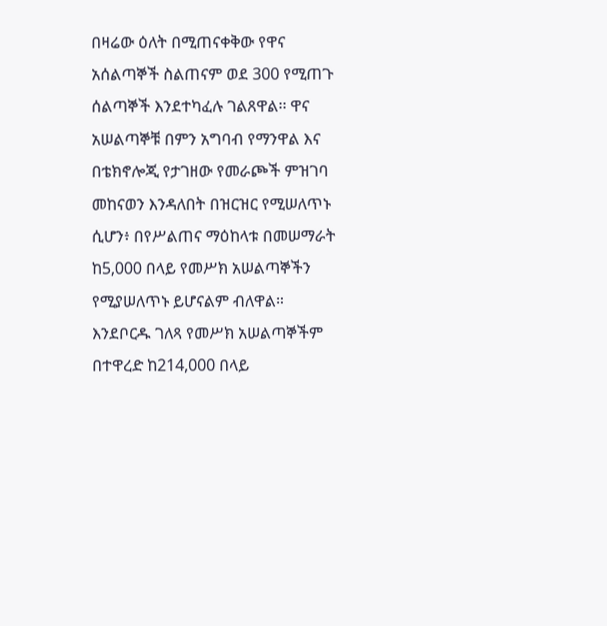በዛሬው ዕለት በሚጠናቀቅው የዋና አሰልጣኞች ስልጠናም ወደ 300 የሚጠጉ ሰልጣኞች እንደተካፈሉ ገልጸዋል፡፡ ዋና አሠልጣኞቹ በምን አግባብ የማንዋል እና በቴክኖሎጂ የታገዘው የመራጮች ምዝገባ መከናወን እንዳለበት በዝርዝር የሚሠለጥኑ ሲሆን፥ በየሥልጠና ማዕከላቱ በመሠማራት ከ5,000 በላይ የመሥክ አሠልጣኞችን የሚያሠለጥኑ ይሆናልም ብለዋል። እንደቦርዱ ገለጻ የመሥክ አሠልጣኞችም በተዋረድ ከ214,000 በላይ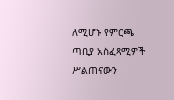ለሚሆኑ የምርጫ ጣቢያ አስፈጻሚዎች ሥልጠናውን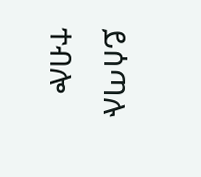ይሰጣሉ ተብሎ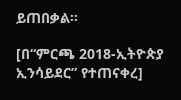ይጠበቃል።

[በ“ምርጫ 2018-ኢትዮጵያ ኢንሳይደር” የተጠናቀረ]